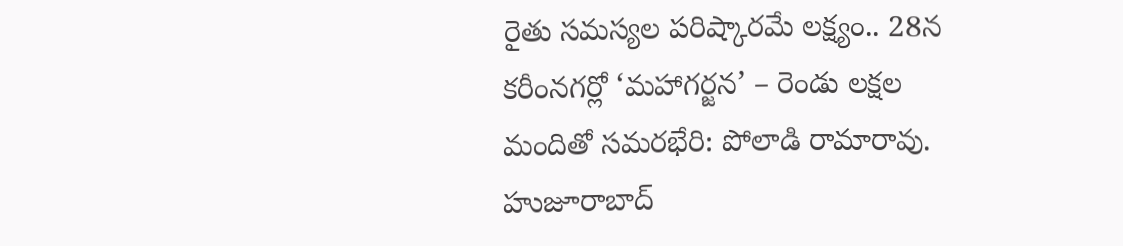రైతు సమస్యల పరిష్కారమే లక్ష్యం.. 28న కరీంనగర్లో ‘మహాగర్జన’ – రెండు లక్షల మందితో సమరభేరి: పోలాడి రామారావు.
హుజూరాబాద్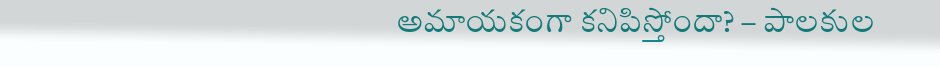అమాయకంగా కనిపిస్తోందా? – పాలకుల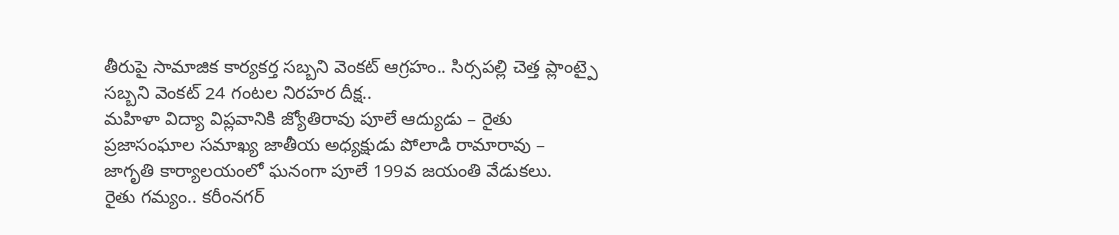తీరుపై సామాజిక కార్యకర్త సబ్బని వెంకట్ ఆగ్రహం.. సిర్సపల్లి చెత్త ప్లాంట్పై సబ్బని వెంకట్ 24 గంటల నిరహర దీక్ష..
మహిళా విద్యా విప్లవానికి జ్యోతిరావు పూలే ఆద్యుడు – రైతు ప్రజాసంఘాల సమాఖ్య జాతీయ అధ్యక్షుడు పోలాడి రామారావు – జాగృతి కార్యాలయంలో ఘనంగా పూలే 199వ జయంతి వేడుకలు.
రైతు గమ్యం.. కరీంనగర్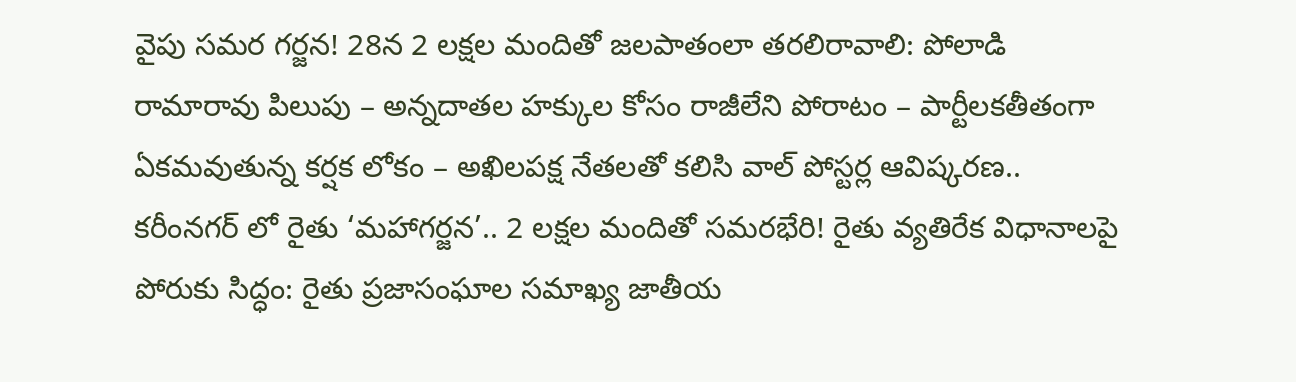వైపు సమర గర్జన! 28న 2 లక్షల మందితో జలపాతంలా తరలిరావాలి: పోలాడి రామారావు పిలుపు – అన్నదాతల హక్కుల కోసం రాజీలేని పోరాటం – పార్టీలకతీతంగా ఏకమవుతున్న కర్షక లోకం – అఖిలపక్ష నేతలతో కలిసి వాల్ పోస్టర్ల ఆవిష్కరణ..
కరీంనగర్ లో రైతు ‘మహాగర్జన’.. 2 లక్షల మందితో సమరభేరి! రైతు వ్యతిరేక విధానాలపై పోరుకు సిద్ధం: రైతు ప్రజాసంఘాల సమాఖ్య జాతీయ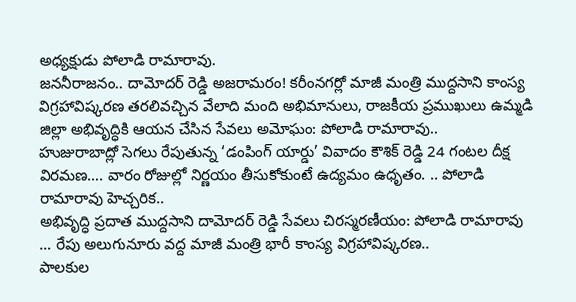అధ్యక్షుడు పోలాడి రామారావు.
జననీరాజనం.. దామోదర్ రెడ్డి అజరామరం! కరీంనగర్లో మాజీ మంత్రి ముద్దసాని కాంస్య విగ్రహావిష్కరణ తరలివచ్చిన వేలాది మంది అభిమానులు, రాజకీయ ప్రముఖులు ఉమ్మడి జిల్లా అభివృద్ధికి ఆయన చేసిన సేవలు అమోఘం: పోలాడి రామారావు..
హుజురాబాద్లో సెగలు రేపుతున్న ‘డంపింగ్ యార్డు’ వివాదం కౌశిక్ రెడ్డి 24 గంటల దీక్ష విరమణ…. వారం రోజుల్లో నిర్ణయం తీసుకోకుంటే ఉద్యమం ఉధృతం. .. పోలాడి రామారావు హెచ్చరిక..
అభివృద్ధి ప్రదాత ముద్దసాని దామోదర్ రెడ్డి సేవలు చిరస్మరణీయం: పోలాడి రామారావు … రేపు అలుగునూరు వద్ద మాజీ మంత్రి భారీ కాంస్య విగ్రహావిష్కరణ..
పాలకుల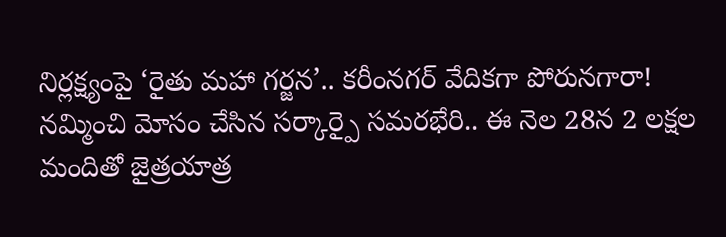నిర్లక్ష్యంపై ‘రైతు మహా గర్జన’.. కరీంనగర్ వేదికగా పోరునగారా! నమ్మించి మోసం చేసిన సర్కార్పై సమరభేరి.. ఈ నెల 28న 2 లక్షల మందితో జైత్రయాత్ర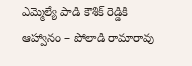ఎమ్మెల్యే పాడి కౌశిక్ రెడ్డికి ఆహ్వానం – పోలాడి రామారావు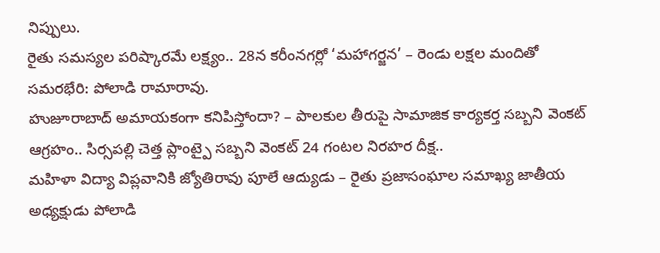నిప్పులు.
రైతు సమస్యల పరిష్కారమే లక్ష్యం.. 28న కరీంనగర్లో ‘మహాగర్జన’ – రెండు లక్షల మందితో సమరభేరి: పోలాడి రామారావు.
హుజూరాబాద్ అమాయకంగా కనిపిస్తోందా? – పాలకుల తీరుపై సామాజిక కార్యకర్త సబ్బని వెంకట్ ఆగ్రహం.. సిర్సపల్లి చెత్త ప్లాంట్పై సబ్బని వెంకట్ 24 గంటల నిరహర దీక్ష..
మహిళా విద్యా విప్లవానికి జ్యోతిరావు పూలే ఆద్యుడు – రైతు ప్రజాసంఘాల సమాఖ్య జాతీయ అధ్యక్షుడు పోలాడి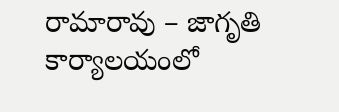రామారావు – జాగృతి కార్యాలయంలో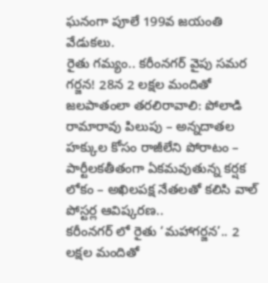ఘనంగా పూలే 199వ జయంతి వేడుకలు.
రైతు గమ్యం.. కరీంనగర్ వైపు సమర గర్జన! 28న 2 లక్షల మందితో జలపాతంలా తరలిరావాలి: పోలాడి రామారావు పిలుపు – అన్నదాతల హక్కుల కోసం రాజీలేని పోరాటం – పార్టీలకతీతంగా ఏకమవుతున్న కర్షక లోకం – అఖిలపక్ష నేతలతో కలిసి వాల్ పోస్టర్ల ఆవిష్కరణ..
కరీంనగర్ లో రైతు ‘మహాగర్జన’.. 2 లక్షల మందితో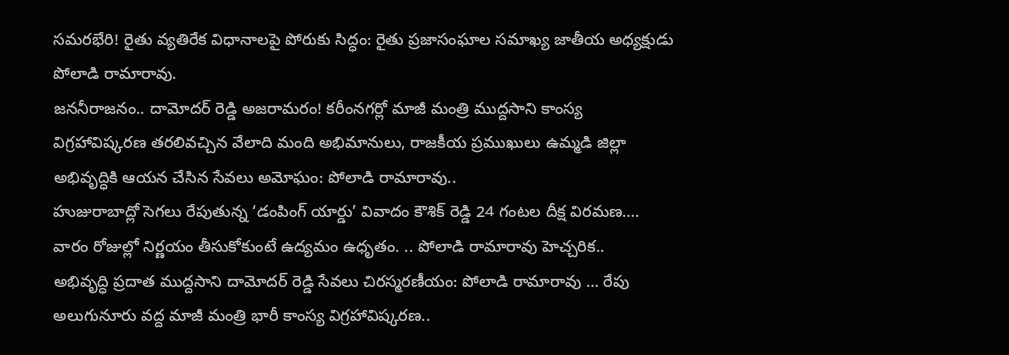సమరభేరి! రైతు వ్యతిరేక విధానాలపై పోరుకు సిద్ధం: రైతు ప్రజాసంఘాల సమాఖ్య జాతీయ అధ్యక్షుడు పోలాడి రామారావు.
జననీరాజనం.. దామోదర్ రెడ్డి అజరామరం! కరీంనగర్లో మాజీ మంత్రి ముద్దసాని కాంస్య విగ్రహావిష్కరణ తరలివచ్చిన వేలాది మంది అభిమానులు, రాజకీయ ప్రముఖులు ఉమ్మడి జిల్లా అభివృద్ధికి ఆయన చేసిన సేవలు అమోఘం: పోలాడి రామారావు..
హుజురాబాద్లో సెగలు రేపుతున్న ‘డంపింగ్ యార్డు’ వివాదం కౌశిక్ రెడ్డి 24 గంటల దీక్ష విరమణ…. వారం రోజుల్లో నిర్ణయం తీసుకోకుంటే ఉద్యమం ఉధృతం. .. పోలాడి రామారావు హెచ్చరిక..
అభివృద్ధి ప్రదాత ముద్దసాని దామోదర్ రెడ్డి సేవలు చిరస్మరణీయం: పోలాడి రామారావు … రేపు అలుగునూరు వద్ద మాజీ మంత్రి భారీ కాంస్య విగ్రహావిష్కరణ..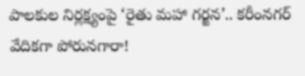పాలకుల నిర్లక్ష్యంపై ‘రైతు మహా గర్జన’.. కరీంనగర్ వేదికగా పోరునగారా!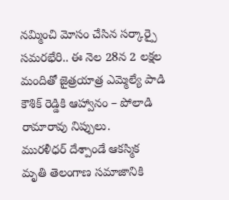నమ్మించి మోసం చేసిన సర్కార్పై సమరభేరి.. ఈ నెల 28న 2 లక్షల మందితో జైత్రయాత్ర ఎమ్మెల్యే పాడి కౌశిక్ రెడ్డికి ఆహ్వానం – పోలాడి రామారావు నిప్పులు.
మురళీధర్ దేశ్పాండే ఆకస్మిక మృతి తెలంగాణ సమాజానికి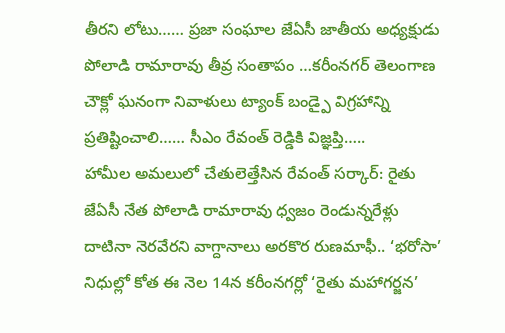తీరని లోటు…… ప్రజా సంఘాల జేఏసీ జాతీయ అధ్యక్షుడు పోలాడి రామారావు తీవ్ర సంతాపం …కరీంనగర్ తెలంగాణ చౌక్లో ఘనంగా నివాళులు ట్యాంక్ బండ్పై విగ్రహాన్ని ప్రతిష్టించాలి…… సీఎం రేవంత్ రెడ్డికి విజ్ఞప్తి…..
హామీల అమలులో చేతులెత్తేసిన రేవంత్ సర్కార్: రైతు జేఏసీ నేత పోలాడి రామారావు ధ్వజం రెండున్నరేళ్లు దాటినా నెరవేరని వాగ్దానాలు అరకొర రుణమాఫీ.. ‘భరోసా’ నిధుల్లో కోత ఈ నెల 14న కరీంనగర్లో ‘రైతు మహాగర్జన’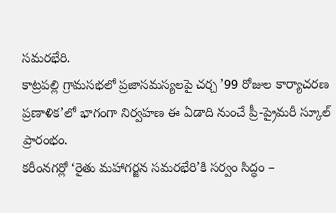సమరభేరి.
కాట్రపల్లి గ్రామసభలో ప్రజాసమస్యలపై చర్చ ’99 రోజుల కార్యాచరణ ప్రణాళిక’లో భాగంగా నిర్వహణ ఈ ఏడాది నుంచే ప్రీ-ప్రైమరీ స్కూల్ ప్రారంభం.
కరీంనగర్లో ‘రైతు మహాగర్జన సమరభేరి’కి సర్వం సిద్ధం –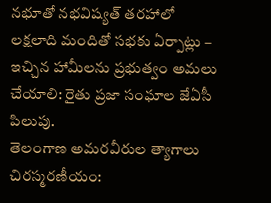నభూతో నభవిష్యత్ తరహాలో లక్షలాది మందితో సభకు ఏర్పాట్లు – ఇచ్చిన హామీలను ప్రభుత్వం అమలు చేయాలి: రైతు ప్రజా సంఘాల జేఏసీ పిలుపు.
తెలంగాణ అమరవీరుల త్యాగాలు చిరస్మరణీయం: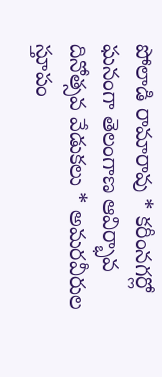పోలాడి రామారావు * కరీంనగర్లో ఘనంగా తెలంగాణ ఆవిర్భావ దినోత్సవ వేడుకలు * అమరవీరుల స్తూపం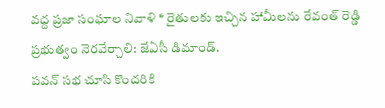వద్ద ప్రజా సంఘాల నివాళి * రైతులకు ఇచ్చిన హామీలను రేవంత్ రెడ్డి ప్రభుత్వం నెరవేర్చాలి: జేఏసీ డిమాండ్.
పవన్ సభ చూసి కొందరికి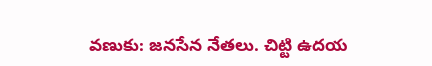వణుకు: జనసేన నేతలు. చిట్టి ఉదయ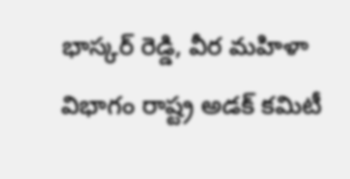భాస్కర్ రెడ్డి, వీర మహిళా విభాగం రాష్ట్ర అడక్ కమిటీ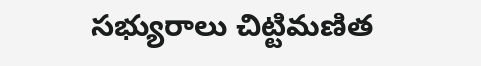సభ్యురాలు చిట్టిమణిత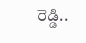రెడ్డి..